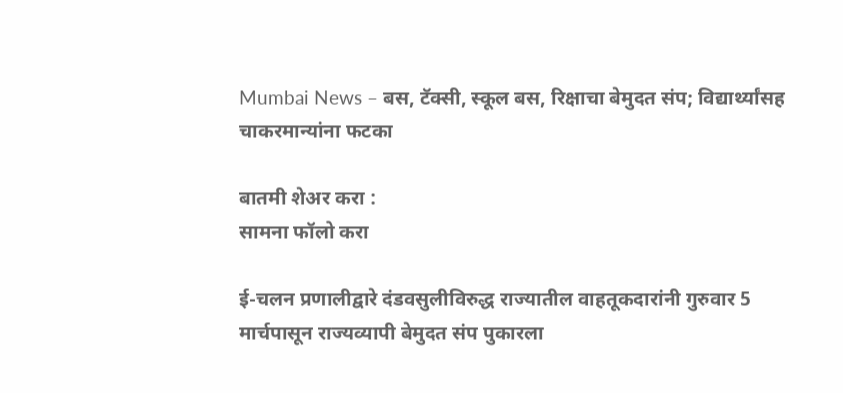Mumbai News – बस, टॅक्सी, स्कूल बस, रिक्षाचा बेमुदत संप; विद्यार्थ्यांसह चाकरमान्यांना फटका

बातमी शेअर करा :
सामना फॉलो करा

ई-चलन प्रणालीद्वारे दंडवसुलीविरुद्ध राज्यातील वाहतूकदारांनी गुरुवार 5 मार्चपासून राज्यव्यापी बेमुदत संप पुकारला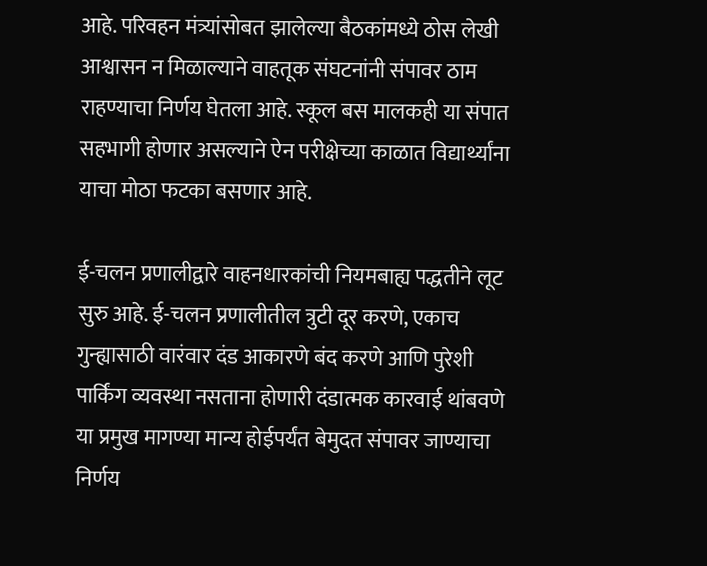आहे. परिवहन मंत्र्यांसोबत झालेल्या बैठकांमध्ये ठोस लेखी आश्वासन न मिळाल्याने वाहतूक संघटनांनी संपावर ठाम राहण्याचा निर्णय घेतला आहे. स्कूल बस मालकही या संपात सहभागी होणार असल्याने ऐन परीक्षेच्या काळात विद्यार्थ्यांना याचा मोठा फटका बसणार आहे.

ई-चलन प्रणालीद्वारे वाहनधारकांची नियमबाह्य पद्धतीने लूट सुरु आहे. ई-चलन प्रणालीतील त्रुटी दूर करणे, एकाच गुन्ह्यासाठी वारंवार दंड आकारणे बंद करणे आणि पुरेशी पार्किंग व्यवस्था नसताना होणारी दंडात्मक कारवाई थांबवणे या प्रमुख मागण्या मान्य होईपर्यंत बेमुदत संपावर जाण्याचा निर्णय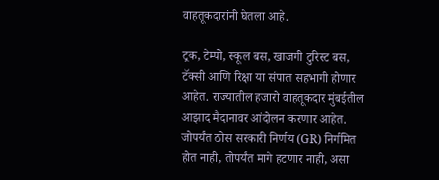वाहतूकदारांनी घेतला आहे.

ट्रक, टेम्पो, स्कूल बस, खाजगी टुरिस्ट बस, टॅक्सी आणि रिक्षा या संपात सहभागी होणार आहेत. राज्यातील हजारो वाहतूकदार मुंबईतील आझाद मैदानावर आंदोलन करणार आहेत. जोपर्यंत ठोस सरकारी निर्णय (GR) निर्गमित होत नाही, तोपर्यंत मागे हटणार नाही, असा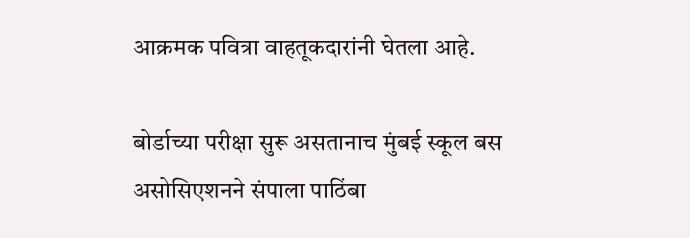आक्रमक पवित्रा वाहतूकदारांनी घेतला आहे.

बोर्डाच्या परीक्षा सुरू असतानाच मुंबई स्कूल बस असोसिएशनने संपाला पाठिंबा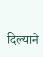दिल्याने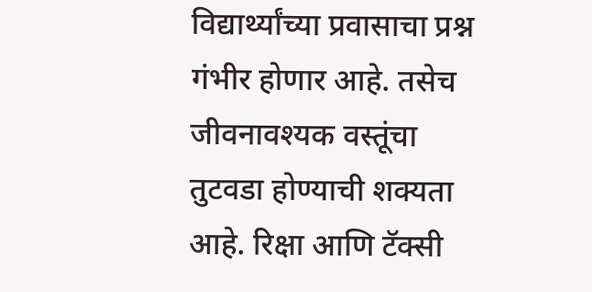विद्यार्थ्यांच्या प्रवासाचा प्रश्न गंभीर होणार आहे. तसेच जीवनावश्यक वस्तूंचा तुटवडा होण्याची शक्यता आहे. रिक्षा आणि टॅक्सी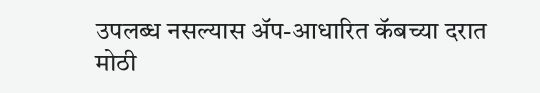उपलब्ध नसल्यास ॲप-आधारित कॅबच्या दरात मोठी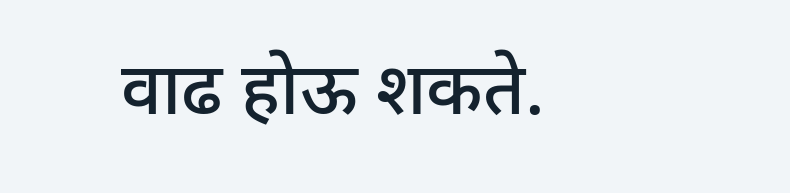वाढ होऊ शकते.